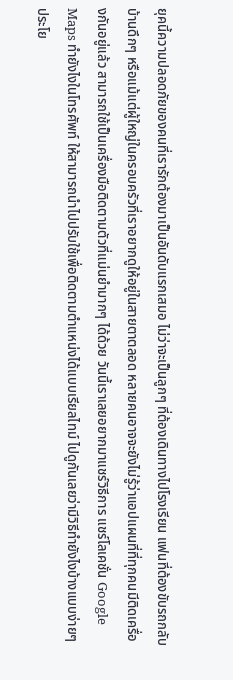ยุคนี้ความปลอดภัยของคนที่เรารักต้องมาเป็นอันดับแรกเสมอ ไม่ว่าจะเป็นลูกๆ ที่ต้องเดินทางไปโรงเรียน แฟนที่ต้องขับรถกลับบ้านดึกๆ หรือแม้แต่ผู้ใหญ่ในครอบครัวที่เราอยากดูให้อยู่ในสายตาตลอด หลายคนอาจจะยังไม่รู้ว่าแอปแผนที่ที่ทุกคนมีติดเครื่องกันอยู่แล้ว สามารถใช้เป็นเครื่องมือติดตามตัวที่แม่นยำมากๆ ได้ด้วย วันนี้เราเลยอยากมาแชร์วิธีการ แชร์โลเคชั่น Google Maps ทำยังไงในโทรศัพท์ ให้สามารถนำไปปรับใช้เพื่อติดตามตำแหน่งได้แบบเรียลไทม์ ไปดูกันเลยว่ามีวิธีทำยังไงบ้างแบบง่ายๆ
ประโย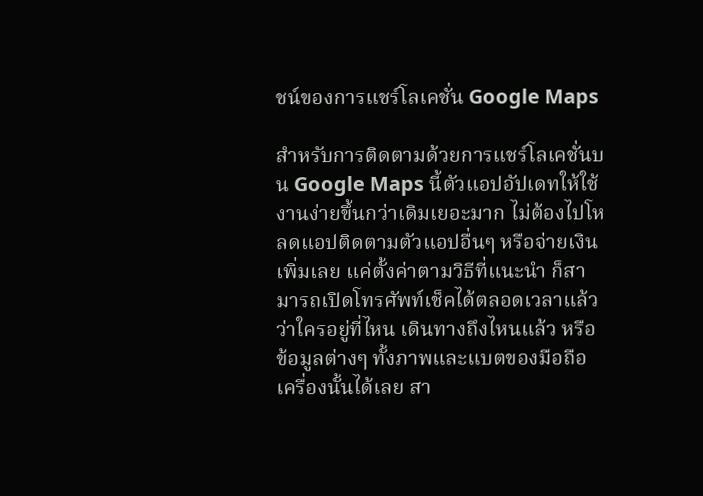ชน์ของการแชร์โลเคชั่น Google Maps

สำหรับการติดตามด้วยการแชร์โลเคชั่นบน Google Maps นี้ตัวแอปอัปเดทให้ใช้งานง่ายขึ้นกว่าเดิมเยอะมาก ไม่ต้องไปโหลดแอปติดตามตัวแอปอื่นๆ หรือจ่ายเงินเพิ่มเลย แค่ตั้งค่าตามวิธีที่แนะนำ ก็สามารถเปิดโทรศัพท์เช็คได้ตลอดเวลาแล้ว ว่าใครอยู่ที่ไหน เดินทางถึงไหนแล้ว หรือข้อมูลต่างๆ ทั้งภาพและแบตของมือถือเครื่องนั้นได้เลย สา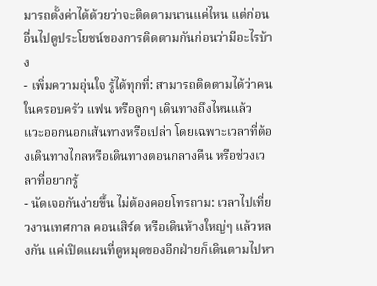มารถตั้งค่าได้ด้วยว่าจะติดตามนานแค่ไหน แต่ก่อนอื่นไปดูประโยชน์ของการติดตามกันก่อนว่ามีอะไรบ้าง
- เพิ่มความอุ่นใจ รู้ได้ทุกที่: สามารถติดตามได้ว่าคนในครอบครัว แฟน หรือลูกๆ เดินทางถึงไหนแล้ว แวะออกนอกเส้นทางหรือเปล่า โดยเฉพาะเวลาที่ต้องเดินทางไกลหรือเดินทางตอนกลางคืน หรือช่วงเวลาที่อยากรู้
- นัดเจอกันง่ายขึ้น ไม่ต้องคอยโทรถาม: เวลาไปเที่ยวงานเทศกาล คอนเสิร์ต หรือเดินห้างใหญ่ๆ แล้วหลงกัน แค่เปิดแผนที่ดูหมุดของอีกฝ่ายก็เดินตามไปหา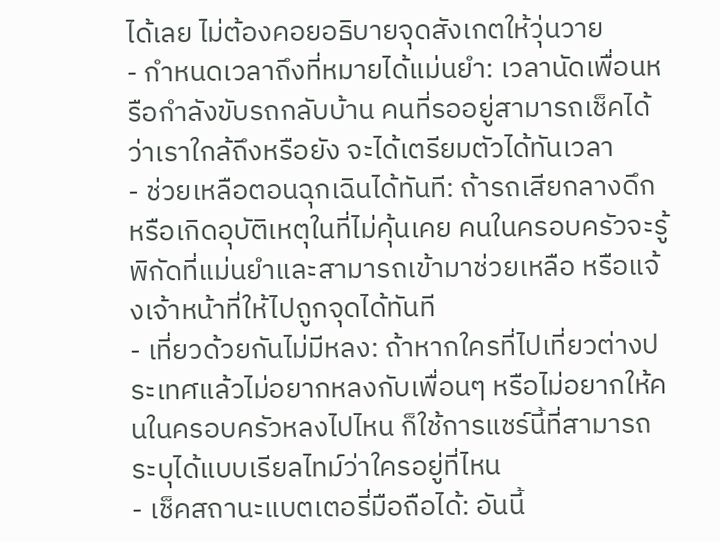ได้เลย ไม่ต้องคอยอธิบายจุดสังเกตให้วุ่นวาย
- กำหนดเวลาถึงที่หมายได้แม่นยำ: เวลานัดเพื่อนหรือกำลังขับรถกลับบ้าน คนที่รออยู่สามารถเช็คได้ว่าเราใกล้ถึงหรือยัง จะได้เตรียมตัวได้ทันเวลา
- ช่วยเหลือตอนฉุกเฉินได้ทันที: ถ้ารถเสียกลางดึก หรือเกิดอุบัติเหตุในที่ไม่คุ้นเคย คนในครอบครัวจะรู้พิกัดที่แม่นยำและสามารถเข้ามาช่วยเหลือ หรือแจ้งเจ้าหน้าที่ให้ไปถูกจุดได้ทันที
- เที่ยวด้วยกันไม่มีหลง: ถ้าหากใครที่ไปเที่ยวต่างประเทศแล้วไม่อยากหลงกับเพื่อนๆ หรือไม่อยากให้คนในครอบครัวหลงไปไหน ก็ใช้การแชร์นี้ที่สามารถระบุได้แบบเรียลไทม์ว่าใครอยู่ที่ไหน
- เช็คสถานะแบตเตอรี่มือถือได้: อันนี้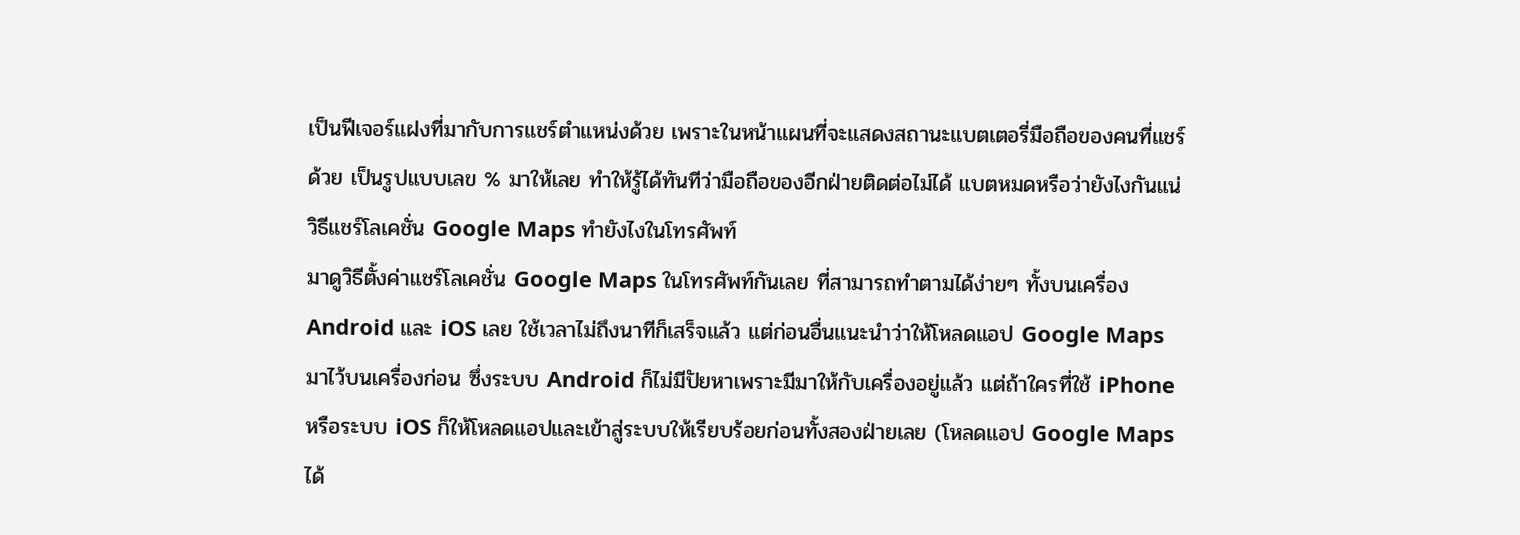เป็นฟีเจอร์แฝงที่มากับการแชร์ตำแหน่งด้วย เพราะในหน้าแผนที่จะแสดงสถานะแบตเตอรี่มือถือของคนที่แชร์ด้วย เป็นรูปแบบเลข % มาให้เลย ทำให้รู้ได้ทันทีว่ามือถือของอีกฝ่ายติดต่อไม่ได้ แบตหมดหรือว่ายังไงกันแน่
วิธีแชร์โลเคชั่น Google Maps ทำยังไงในโทรศัพท์
มาดูวิธีตั้งค่าแชร์โลเคชั่น Google Maps ในโทรศัพท์กันเลย ที่สามารถทำตามได้ง่ายๆ ทั้งบนเครื่อง Android และ iOS เลย ใช้เวลาไม่ถึงนาทีก็เสร็จแล้ว แต่ก่อนอื่นแนะนำว่าให้โหลดแอป Google Maps มาไว้บนเครื่องก่อน ซึ่งระบบ Android ก็ไม่มีปัยหาเพราะมีมาให้กับเครื่องอยู่แล้ว แต่ถ้าใครที่ใช้ iPhone หรือระบบ iOS ก็ให้โหลดแอปและเข้าสู่ระบบให้เรียบร้อยก่อนทั้งสองฝ่ายเลย (โหลดแอป Google Maps ได้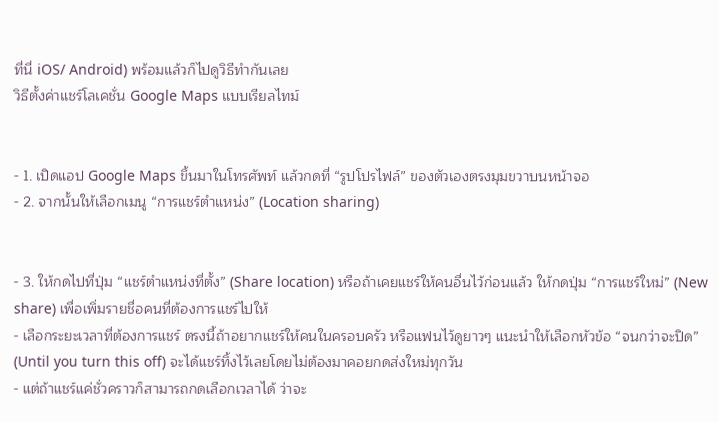ที่นี่ iOS/ Android) พร้อมแล้วก็ไปดูวิธีทำกันเลย
วิธีตั้งค่าแชร์โลเคชั่น Google Maps แบบเรียลไทม์


- 1. เปิดแอป Google Maps ขึ้นมาในโทรศัพท์ แล้วกดที่ “รูปโปรไฟล์” ของตัวเองตรงมุมขวาบนหน้าจอ
- 2. จากนั้นให้เลือกเมนู “การแชร์ตำแหน่ง” (Location sharing)


- 3. ให้กดไปที่ปุ่ม “แชร์ตำแหน่งที่ตั้ง” (Share location) หรือถ้าเคยแชร์ให้คนอื่นไว้ก่อนแล้ว ให้กดปุ่ม “การแชร์ใหม่” (New share) เพื่อเพิ่มรายชื่อคนที่ต้องการแชร์ไปให้
- เลือกระยะเวลาที่ต้องการแชร์ ตรงนี้ถ้าอยากแชร์ให้คนในครอบครัว หรือแฟนไว้ดูยาวๆ แนะนำให้เลือกหัวข้อ “จนกว่าจะปิด” (Until you turn this off) จะได้แชร์ทิ้งไว้เลยโดยไม่ต้องมาคอยกดส่งใหม่ทุกวัน
- แต่ถ้าแชร์แค่ชั่วคราวก็สามารถกดเลือกเวลาได้ ว่าจะ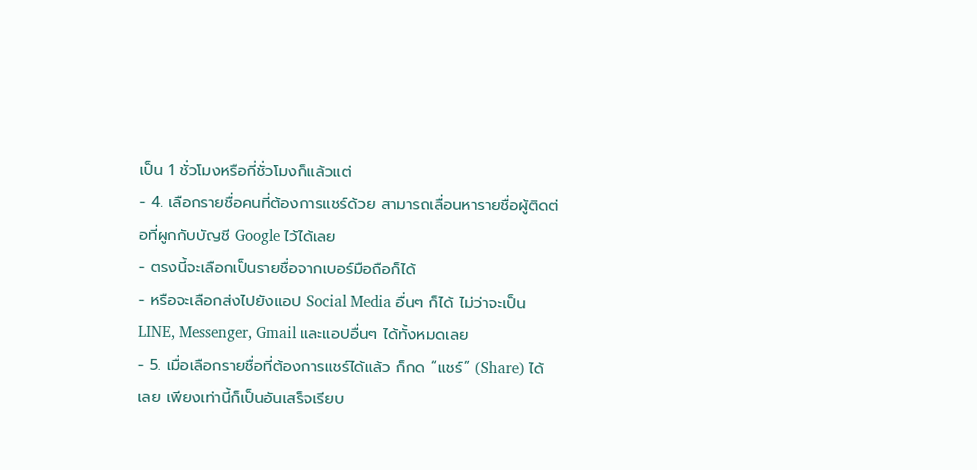เป็น 1 ชั่วโมงหรือกี่ชั่วโมงก็แล้วแต่
- 4. เลือกรายชื่อคนที่ต้องการแชร์ด้วย สามารถเลื่อนหารายชื่อผู้ติดต่อที่ผูกกับบัญชี Google ไว้ได้เลย
- ตรงนี้จะเลือกเป็นรายชื่อจากเบอร์มือถือก็ได้
- หรือจะเลือกส่งไปยังแอป Social Media อื่นๆ ก็ได้ ไม่ว่าจะเป็น LINE, Messenger, Gmail และแอปอื่นๆ ได้ทั้งหมดเลย
- 5. เมื่อเลือกรายชื่อที่ต้องการแชร์ได้แล้ว ก็กด “แชร์” (Share) ได้เลย เพียงเท่านี้ก็เป็นอันเสร็จเรียบ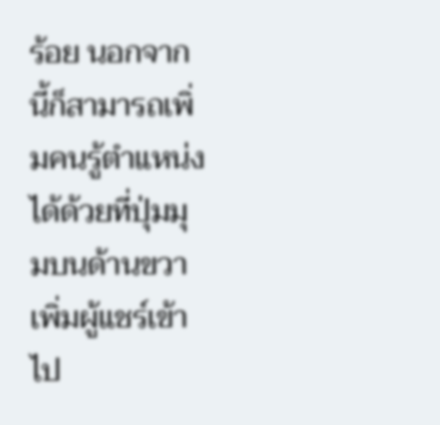ร้อย นอกจากนี้ก็สามารถเพิ่มคนรู้ตำแหน่งได้ด้วยที่ปุ่มมุมบนด้านขวาเพิ่มผู้แชร์เข้าไป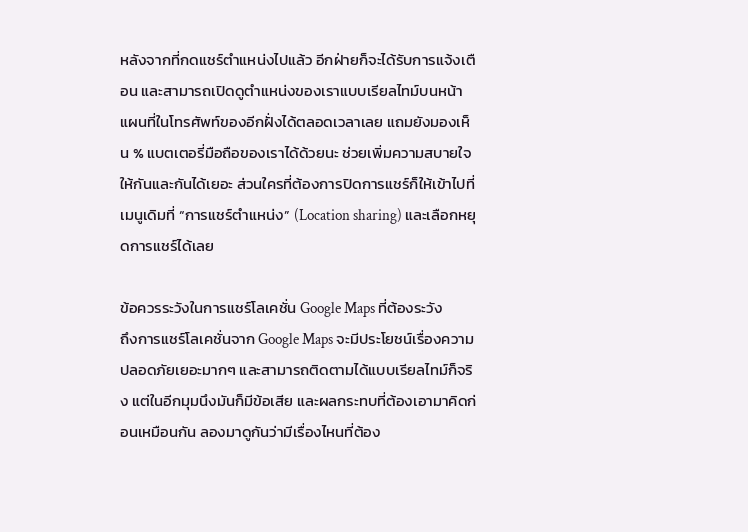หลังจากที่กดแชร์ตำแหน่งไปแล้ว อีกฝ่ายก็จะได้รับการแจ้งเตือน และสามารถเปิดดูตำแหน่งของเราแบบเรียลไทม์บนหน้าแผนที่ในโทรศัพท์ของอีกฝั่งได้ตลอดเวลาเลย แถมยังมองเห็น % แบตเตอรี่มือถือของเราได้ด้วยนะ ช่วยเพิ่มความสบายใจให้กันและกันได้เยอะ ส่วนใครที่ต้องการปิดการแชร์ก็ให้เข้าไปที่เมนูเดิมที่ “การแชร์ตำแหน่ง” (Location sharing) และเลือกหยุดการแชร์ได้เลย

ข้อควรระวังในการแชร์โลเคชั่น Google Maps ที่ต้องระวัง
ถึงการแชร์โลเคชั่นจาก Google Maps จะมีประโยชน์เรื่องความปลอดภัยเยอะมากๆ และสามารถติดตามได้แบบเรียลไทม์ก็จริง แต่ในอีกมุมนึงมันก็มีข้อเสีย และผลกระทบที่ต้องเอามาคิดก่อนเหมือนกัน ลองมาดูกันว่ามีเรื่องไหนที่ต้อง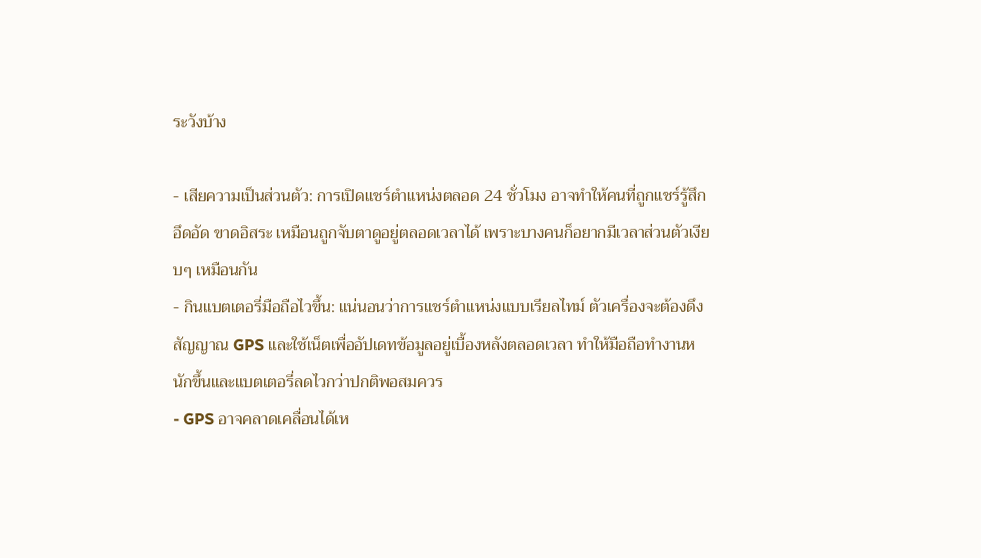ระวังบ้าง

- เสียความเป็นส่วนตัว: การเปิดแชร์ตำแหน่งตลอด 24 ชั่วโมง อาจทำให้คนที่ถูกแชร์รู้สึกอึดอัด ขาดอิสระ เหมือนถูกจับตาดูอยู่ตลอดเวลาได้ เพราะบางคนก็อยากมีเวลาส่วนตัวเงียบๆ เหมือนกัน
- กินแบตเตอรี่มือถือไวขึ้น: แน่นอนว่าการแชร์ตำแหน่งแบบเรียลไทม์ ตัวเครื่องจะต้องดึงสัญญาณ GPS และใช้เน็ตเพื่ออัปเดทข้อมูลอยู่เบื้องหลังตลอดเวลา ทำให้มือถือทำงานหนักขึ้นและแบตเตอรี่ลดไวกว่าปกติพอสมควร
- GPS อาจคลาดเคลื่อนได้เห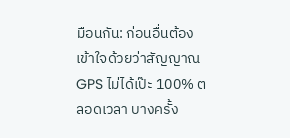มือนกัน: ก่อนอื่นต้องเข้าใจด้วยว่าสัญญาณ GPS ไม่ได้เป๊ะ 100% ตลอดเวลา บางครั้ง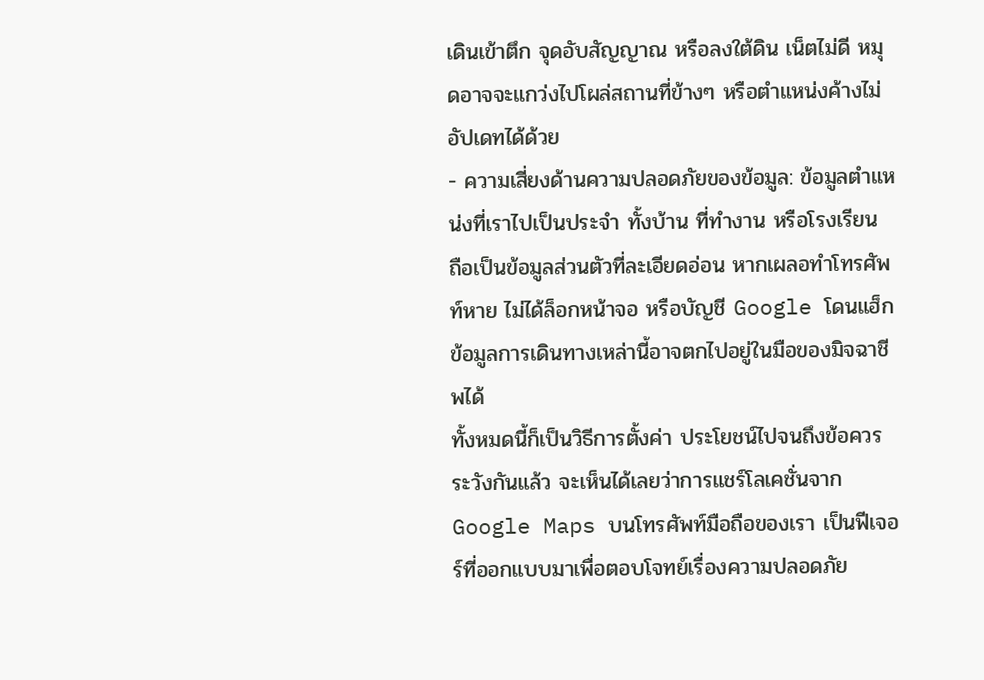เดินเข้าตึก จุดอับสัญญาณ หรือลงใต้ดิน เน็ตไม่ดี หมุดอาจจะแกว่งไปโผล่สถานที่ข้างๆ หรือตำแหน่งค้างไม่อัปเดทได้ด้วย
- ความเสี่ยงด้านความปลอดภัยของข้อมูล: ข้อมูลตำแหน่งที่เราไปเป็นประจำ ทั้งบ้าน ที่ทำงาน หรือโรงเรียน ถือเป็นข้อมูลส่วนตัวที่ละเอียดอ่อน หากเผลอทำโทรศัพท์หาย ไม่ได้ล็อกหน้าจอ หรือบัญชี Google โดนแฮ็ก ข้อมูลการเดินทางเหล่านี้อาจตกไปอยู่ในมือของมิจฉาชีพได้
ทั้งหมดนี้ก็เป็นวิธีการตั้งค่า ประโยชน์ไปจนถึงข้อควรระวังกันแล้ว จะเห็นได้เลยว่าการแชร์โลเคชั่นจาก Google Maps บนโทรศัพท์มือถือของเรา เป็นฟีเจอร์ที่ออกแบบมาเพื่อตอบโจทย์เรื่องความปลอดภัย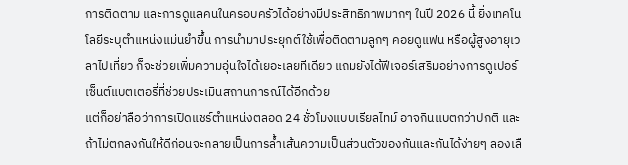การติดตาม และการดูแลคนในครอบครัวได้อย่างมีประสิทธิภาพมากๆ ในปี 2026 นี้ ยิ่งเทคโนโลยีระบุตำแหน่งแม่นยำขึ้น การนำมาประยุกต์ใช้เพื่อติดตามลูกๆ คอยดูแฟน หรือผู้สูงอายุเวลาไปเที่ยว ก็จะช่วยเพิ่มความอุ่นใจได้เยอะเลยทีเดียว แถมยังได้ฟีเจอร์เสริมอย่างการดูเปอร์เซ็นต์แบตเตอรี่ที่ช่วยประเมินสถานการณ์ได้อีกด้วย
แต่ก็อย่าลือว่าการเปิดแชร์ตำแหน่งตลอด 24 ชั่วโมงแบบเรียลไทม์ อาจกินแบตกว่าปกติ และถ้าไม่ตกลงกันให้ดีก่อนจะกลายเป็นการล้ำเส้นความเป็นส่วนตัวของกันและกันได้ง่ายๆ ลองเลื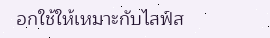อกใช้ให้เหมาะกับไลฟ์ส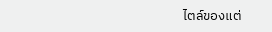ไตล์ของแต่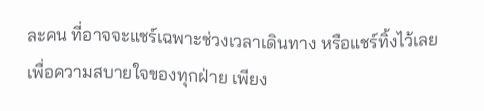ละคน ที่อาจจะแชร์เฉพาะช่วงเวลาเดินทาง หรือแชร์ทิ้งไว้เลยเพื่อความสบายใจของทุกฝ่าย เพียง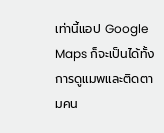เท่านี้แอป Google Maps ก็จะเป็นได้ทั้งการดูแมพและติดตามคน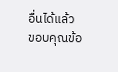อื่นได้แล้ว
ขอบคุณข้อ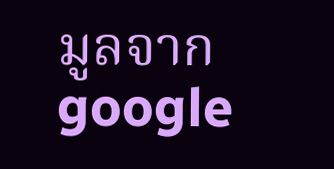มูลจาก google